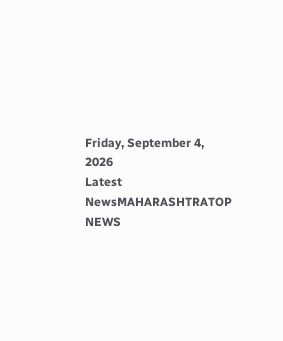Friday, September 4, 2026
Latest NewsMAHARASHTRATOP NEWS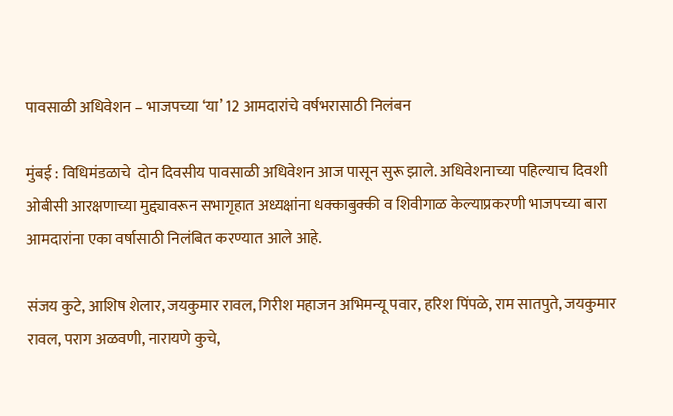पावसाळी अधिवेशन – भाजपच्या ‘या’ 12 आमदारांचे वर्षभरासाठी निलंबन

मुंबई : विधिमंडळाचे  दोन दिवसीय पावसाळी अधिवेशन आज पासून सुरू झाले. अधिवेशनाच्या पहिल्याच दिवशी ओबीसी आरक्षणाच्या मुद्द्यावरून सभागृहात अध्यक्षांना धक्काबुक्की व शिवीगाळ केल्याप्रकरणी भाजपच्या बारा आमदारांना एका वर्षासाठी निलंबित करण्यात आले आहे.

संजय कुटे, आशिष शेलार, जयकुमार रावल, गिरीश महाजन अभिमन्यू पवार, हरिश पिंपळे, राम सातपुते, जयकुमार रावल, पराग अळवणी, नारायणे कुचे,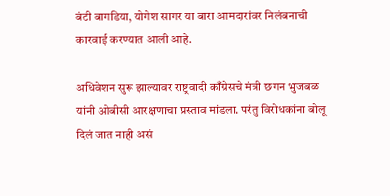बंटी बागडिया, योगेश सागर या बारा आमदारांवर निलंबनाची कारवाई करण्यात आली आहे.

अधिवेशन सुरू झाल्यावर राष्ट्रवादी काँग्रेसचे मंत्री छगन भुजबळ यांनी ओबीसी आरक्षणाचा प्रस्ताव मांडला. परंतु विरोधकांना बोलू दिलं जात नाही असं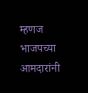म्हणज भाजपच्या आमदारांनी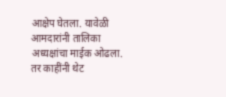आक्षेप घेतला. यावेळी आमदारांनी तालिका अध्यक्षांचा माईक ओढला. तर काहींनी थेट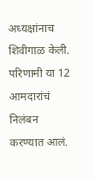अध्यक्षांनाच शिवीगाळ केली. परिणामी या 12 आमदारांचं निलंबन करण्यात आलं.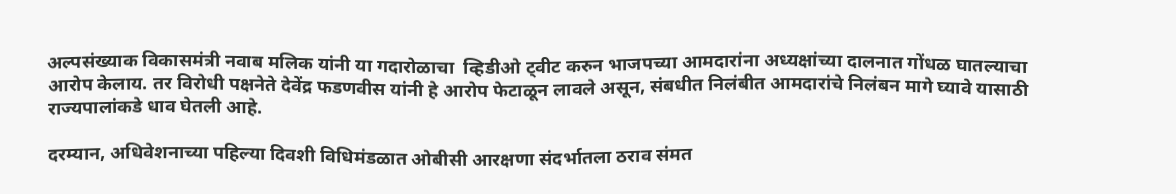अल्पसंख्याक विकासमंत्री नवाब मलिक यांनी या गदारोळाचा  व्हिडीओ ट्वीट करुन भाजपच्या आमदारांना अध्यक्षांच्या दालनात गोंधळ घातल्याचा आरोप केलाय. तर विरोधी पक्षनेते देवेंद्र फडणवीस यांनी हे आरोप फेटाळून लावले असून, संबधीत निलंबीत आमदारांचे निलंबन मागे घ्यावे यासाठी राज्यपालांकडे धाव घेतली आहे.

दरम्यान, अधिवेशनाच्या पहिल्या दिवशी विधिमंडळात ओबीसी आरक्षणा संदर्भातला ठराव संमत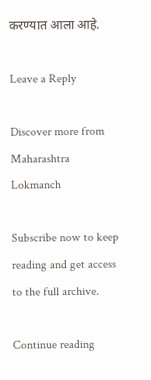करण्यात आला आहे.

Leave a Reply

Discover more from Maharashtra Lokmanch

Subscribe now to keep reading and get access to the full archive.

Continue reading